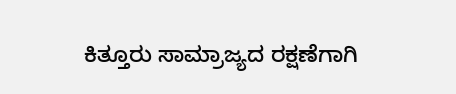ಕಿತ್ತೂರು ಸಾಮ್ರಾಜ್ಯದ ರಕ್ಷಣೆಗಾಗಿ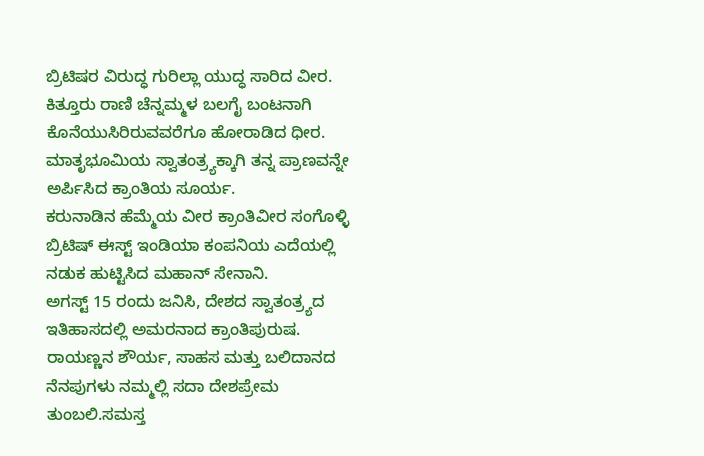ಬ್ರಿಟಿಷರ ವಿರುದ್ಧ ಗುರಿಲ್ಲಾ ಯುದ್ಧ ಸಾರಿದ ವೀರ.
ಕಿತ್ತೂರು ರಾಣಿ ಚೆನ್ನಮ್ಮಳ ಬಲಗೈ ಬಂಟನಾಗಿ ಕೊನೆಯುಸಿರಿರುವವರೆಗೂ ಹೋರಾಡಿದ ಧೀರ.
ಮಾತೃಭೂಮಿಯ ಸ್ವಾತಂತ್ರ್ಯಕ್ಕಾಗಿ ತನ್ನ ಪ್ರಾಣವನ್ನೇ ಅರ್ಪಿಸಿದ ಕ್ರಾಂತಿಯ ಸೂರ್ಯ.
ಕರುನಾಡಿನ ಹೆಮ್ಮೆಯ ವೀರ ಕ್ರಾಂತಿವೀರ ಸಂಗೊಳ್ಳಿ ಬ್ರಿಟಿಷ್ ಈಸ್ಟ್ ಇಂಡಿಯಾ ಕಂಪನಿಯ ಎದೆಯಲ್ಲಿ ನಡುಕ ಹುಟ್ಟಿಸಿದ ಮಹಾನ್ ಸೇನಾನಿ.
ಅಗಸ್ಟ್ 15 ರಂದು ಜನಿಸಿ, ದೇಶದ ಸ್ವಾತಂತ್ರ್ಯದ ಇತಿಹಾಸದಲ್ಲಿ ಅಮರನಾದ ಕ್ರಾಂತಿಪುರುಷ.
ರಾಯಣ್ಣನ ಶೌರ್ಯ, ಸಾಹಸ ಮತ್ತು ಬಲಿದಾನದ ನೆನಪುಗಳು ನಮ್ಮಲ್ಲಿ ಸದಾ ದೇಶಪ್ರೇಮ ತುಂಬಲಿ.ಸಮಸ್ತ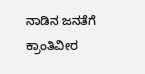ನಾಡಿನ ಜನತೆಗೆ ಕ್ರಾಂತಿವೀರ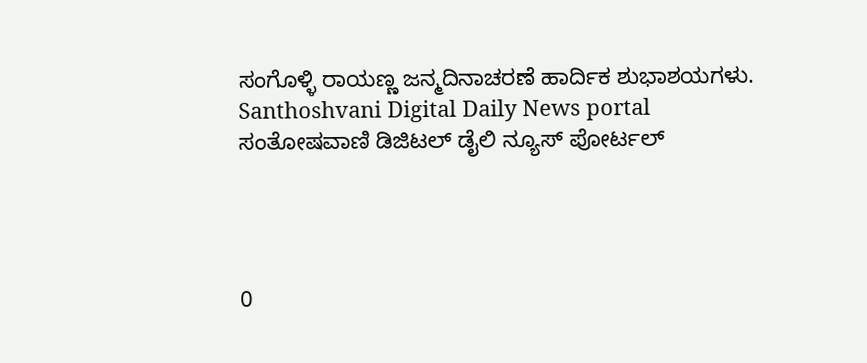ಸಂಗೊಳ್ಳಿ ರಾಯಣ್ಣ ಜನ್ಮದಿನಾಚರಣೆ ಹಾರ್ದಿಕ ಶುಭಾಶಯಗಳು.
Santhoshvani Digital Daily News portal
ಸಂತೋಷವಾಣಿ ಡಿಜಿಟಲ್ ಡೈಲಿ ನ್ಯೂಸ್ ಪೋರ್ಟಲ್




0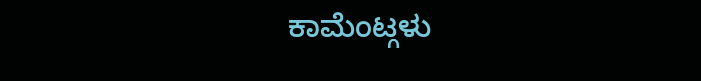ಕಾಮೆಂಟ್ಗಳು